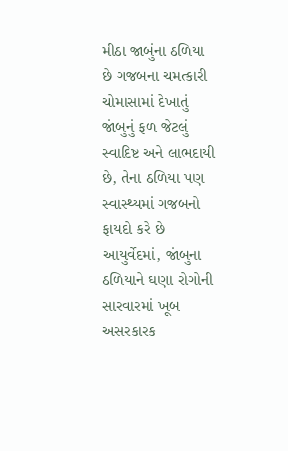મીઠા જાબુંના ઠળિયા છે ગજબના ચમત્કારી
ચોમાસામાં દેખાતું જાંબુનું ફળ જેટલું સ્વાદિષ્ટ અને લાભદાયી છે, તેના ઠળિયા પણ સ્વાસ્થ્યમાં ગજબનો ફાયદો કરે છે
આયુર્વેદમાં, જાંબુના ઠળિયાને ઘણા રોગોની સારવારમાં ખૂબ અસરકારક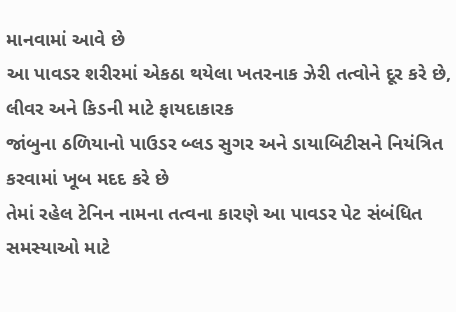માનવામાં આવે છે
આ પાવડર શરીરમાં એકઠા થયેલા ખતરનાક ઝેરી તત્વોને દૂર કરે છે, લીવર અને કિડની માટે ફાયદાકારક
જાંબુના ઠળિયાનો પાઉડર બ્લડ સુગર અને ડાયાબિટીસને નિયંત્રિત કરવામાં ખૂબ મદદ કરે છે
તેમાં રહેલ ટેનિન નામના તત્વના કારણે આ પાવડર પેટ સંબંધિત સમસ્યાઓ માટે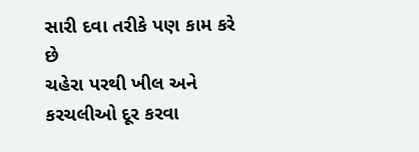સારી દવા તરીકે પણ કામ કરે છે
ચહેરા પરથી ખીલ અને કરચલીઓ દૂર કરવા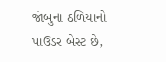જાંબુના ઠળિયાનો પાઉડર બેસ્ટ છે,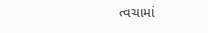ત્વચામાં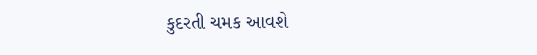કુદરતી ચમક આવશે